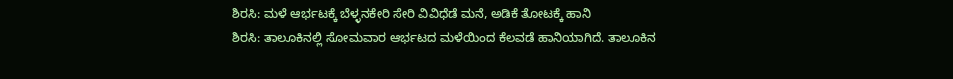ಶಿರಸಿ: ಮಳೆ ಆರ್ಭಟಕ್ಕೆ ಬೆಳ್ಳನಕೇರಿ ಸೇರಿ ವಿವಿಧೆಡೆ ಮನೆ, ಅಡಿಕೆ ತೋಟಕ್ಕೆ ಹಾನಿ
ಶಿರಸಿ: ತಾಲೂಕಿನಲ್ಲಿ ಸೋಮವಾರ ಆರ್ಭಟದ ಮಳೆಯಿಂದ ಕೆಲವಡೆ ಹಾನಿಯಾಗಿದೆ. ತಾಲೂಕಿನ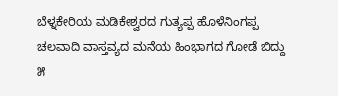ಬೆಳ್ನಕೇರಿಯ ಮಡಿಕೇಶ್ವರದ ಗುತ್ಯಪ್ಪ ಹೊಳೆನಿಂಗಪ್ಪ ಚಲವಾದಿ ವಾಸ್ತವ್ಯದ ಮನೆಯ ಹಿಂಭಾಗದ ಗೋಡೆ ಬಿದ್ದು ೫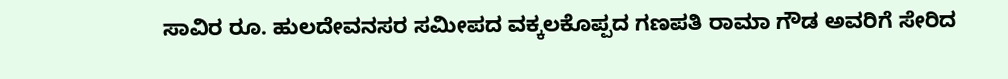ಸಾವಿರ ರೂ. ಹುಲದೇವನಸರ ಸಮೀಪದ ವಕ್ಕಲಕೊಪ್ಪದ ಗಣಪತಿ ರಾಮಾ ಗೌಡ ಅವರಿಗೆ ಸೇರಿದ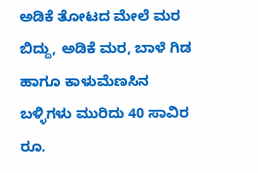ಅಡಿಕೆ ತೋಟದ ಮೇಲೆ ಮರ ಬಿದ್ದು, ಅಡಿಕೆ ಮರ, ಬಾಳೆ ಗಿಡ ಹಾಗೂ ಕಾಳುಮೆಣಸಿನ ಬಳ್ಳಿಗಳು ಮುರಿದು 40 ಸಾವಿರ ರೂ.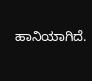ಹಾನಿಯಾಗಿದೆ.